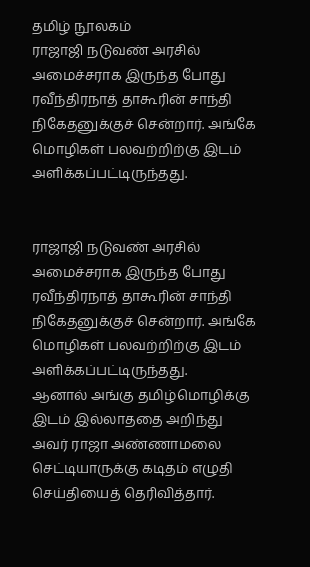தமிழ் நூலகம்
ராஜாஜி நடுவண் அரசில் அமைச்சராக இருந்த போது ரவீந்திரநாத் தாகூரின் சாந்தி நிகேதனுக்குச் சென்றார். அங்கே மொழிகள் பலவற்றிற்கு இடம் அளிக்கப்பட்டிருந்தது.


ராஜாஜி நடுவண் அரசில் அமைச்சராக இருந்த போது ரவீந்திரநாத் தாகூரின் சாந்தி நிகேதனுக்குச் சென்றார். அங்கே மொழிகள் பலவற்றிற்கு இடம் அளிக்கப்பட்டிருந்தது.
ஆனால் அங்கு தமிழ்மொழிக்கு இடம் இல்லாததை அறிந்து அவர் ராஜா அண்ணாமலை செட்டியாருக்கு கடிதம் எழுதி செய்தியைத் தெரிவித்தார்.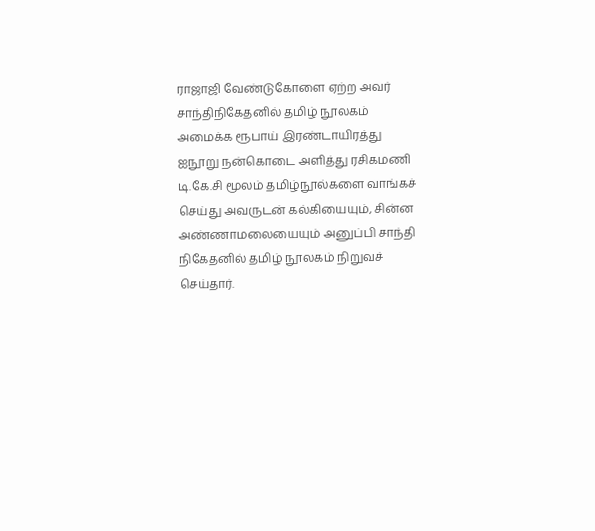ராஜாஜி வேண்டுகோளை ஏற்ற அவர் சாந்திநிகேதனில் தமிழ் நூலகம் அமைக்க ரூபாய் இரண்டாயிரத்து ஐநூறு நன்கொடை அளித்து ரசிகமணி டி.கே.சி மூலம் தமிழ்நூல்களை வாங்கச் செய்து அவருடன் கல்கியையும், சின்ன அண்ணாமலையையும் அனுப்பி சாந்தி நிகேதனில் தமிழ் நூலகம் நிறுவச் செய்தார்.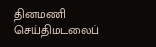தினமணி செய்திமடலைப்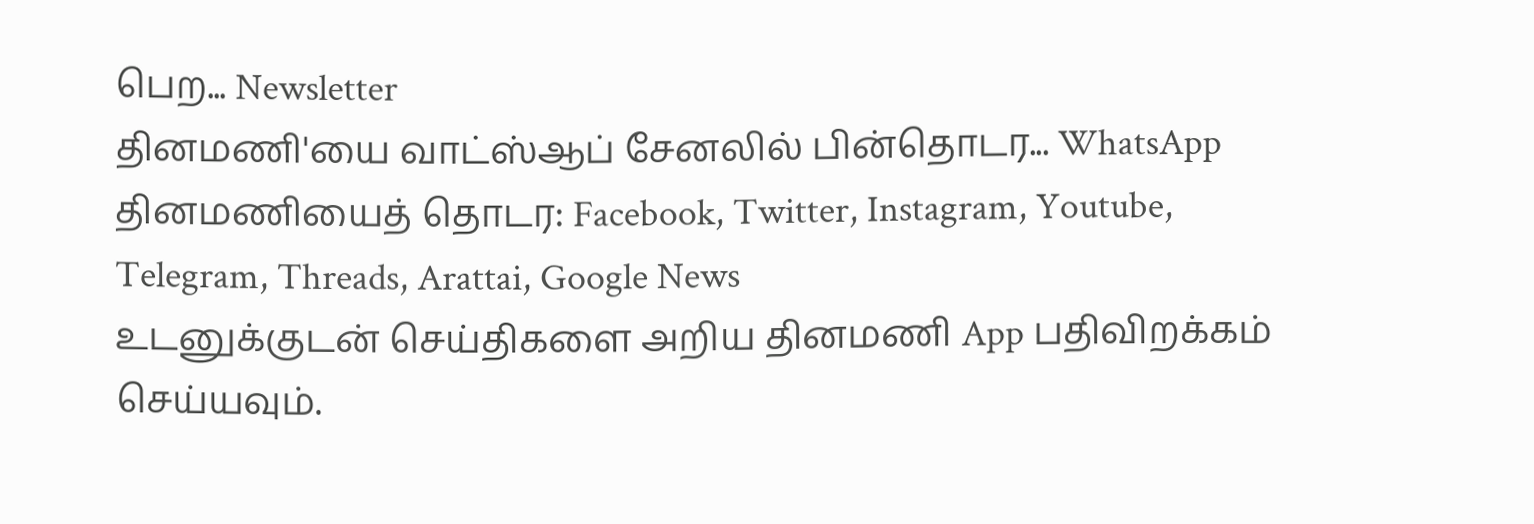பெற... Newsletter
தினமணி'யை வாட்ஸ்ஆப் சேனலில் பின்தொடர... WhatsApp
தினமணியைத் தொடர: Facebook, Twitter, Instagram, Youtube, Telegram, Threads, Arattai, Google News
உடனுக்குடன் செய்திகளை அறிய தினமணி App பதிவிறக்கம் செய்யவும்.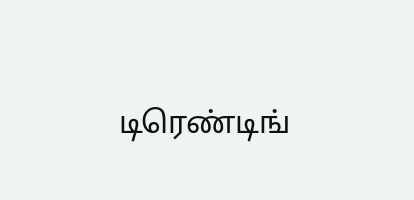டிரெண்டிங்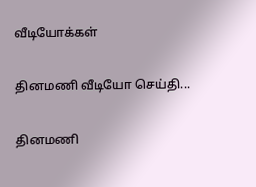வீடியோக்கள்

தினமணி வீடியோ செய்தி...

தினமணி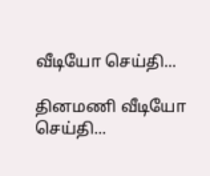வீடியோ செய்தி...

தினமணி வீடியோ செய்தி...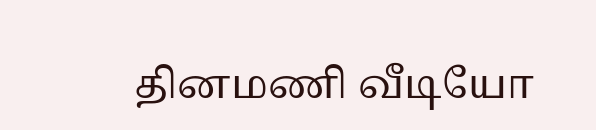தினமணி வீடியோ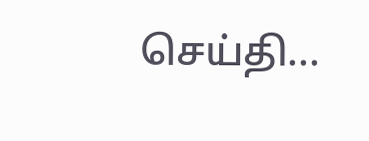செய்தி...